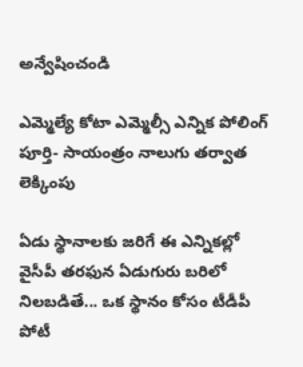అన్వేషించండి

ఎమ్మెల్యే కోటా ఎమ్మెల్సీ ఎన్నిక పోలింగ్ పూర్తి- సాయంత్రం నాలుగు తర్వాత లెక్కింపు

ఏడు స్థానాలకు జరిగే ఈ ఎన్నికల్లో వైసీపీ తరఫున ఏడుగురు బరిలో నిలబడితే... ఒక స్థానం కోసం టీడీపీ పోటీ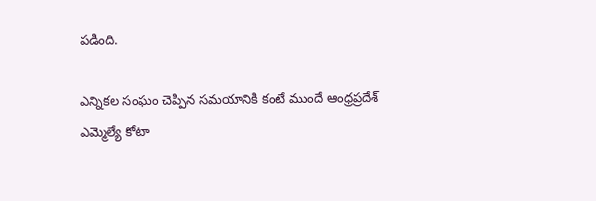పడింది.

ఎన్నికల సంఘం చెప్పిన సమయానికి కంటే ముందే ఆంధ్రప్రదేశ్‌ ఎమ్మెల్యే కోటా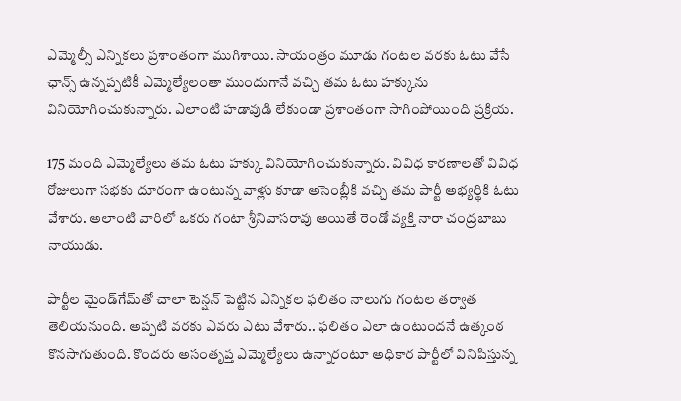ఎమ్మెల్సీ ఎన్నికలు ప్రశాంతంగా ముగిశాయి. సాయంత్రం మూడు గంటల వరకు ఓటు వేసే ఛాన్స్ ఉన్నప్పటికీ ఎమ్మెల్యేలంతా ముందుగానే వచ్చి తమ ఓటు హక్కును వినియోగించుకున్నారు. ఎలాంటి హడావుడి లేకుండా ప్రశాంతంగా సాగింపోయింది ప్రక్రియ.

175 మంది ఎమ్మెల్యేలు తమ ఓటు హక్కు వినియోగించుకున్నారు. వివిధ కారణాలతో వివిధ రోజులుగా సభకు దూరంగా ఉంటున్న వాళ్లు కూడా అసెంబ్లీకి వచ్చి తమ పార్టీ అభ్యర్థికి ఓటు వేశారు. అలాంటి వారిలో ఒకరు గంటా శ్రీనివాసరావు అయితే రెండో వ్యక్తి నారా చంద్రబాబు నాయుడు.

పార్టీల మైండ్‌గేమ్‌తో చాలా టెన్షన్ పెట్టిన ఎన్నికల ఫలితం నాలుగు గంటల తర్వాత తెలియనుంది. అప్పటి వరకు ఎవరు ఎటు వేశారు.. ఫలితం ఎలా ఉంటుందనే ఉత్కంఠ కొనసాగుతుంది. కొందరు అసంతృప్త ఎమ్మెల్యేలు ఉన్నారంటూ అధికార పార్టీలో వినిపిస్తున్న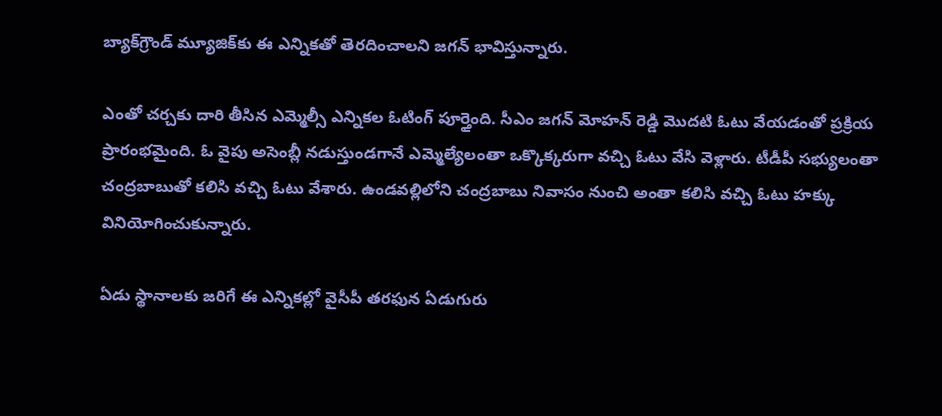బ్యాక్‌గ్రౌండ్ మ్యూజిక్‌కు ఈ ఎన్నికతో తెరదించాలని జగన్ భావిస్తున్నారు.

ఎంతో చర్చకు దారి తీసిన ఎమ్మెల్సీ ఎన్నికల ఓటింగ్ పూర్తైంది. సీఎం జగన్ మోహన్ రెడ్డి మొదటి ఓటు వేయడంతో ప్రక్రియ ప్రారంభమైంది. ఓ వైపు అసెంబ్లీ నడుస్తుండగానే ఎమ్మెల్యేలంతా ఒక్కొక్కరుగా వచ్చి ఓటు వేసి వెళ్లారు. టీడీపీ సభ్యులంతా చంద్రబాబుతో కలిసి వచ్చి ఓటు వేశారు. ఉండవల్లిలోని చంద్రబాబు నివాసం నుంచి అంతా కలిసి వచ్చి ఓటు హక్కు వినియోగించుకున్నారు.

ఏడు స్థానాలకు జరిగే ఈ ఎన్నికల్లో వైసీపీ తరఫున ఏడుగురు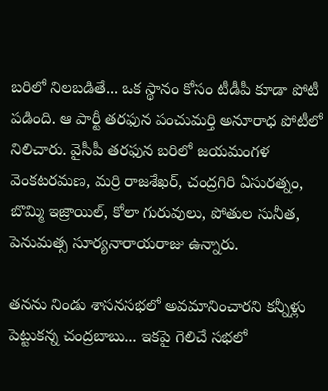బరిలో నిలబడితే... ఒక స్థానం కోసం టీడీపీ కూడా పోటీ పడింది. ఆ పార్టీ తరఫున పంచుమర్తి అనూరాధ పోటీలో నిలిచారు. వైసీపీ తరఫున బరిలో జయమంగళ వెంకటరమణ, మర్రి రాజశేఖర్, చంద్రగిరి ఏసురత్నం, బొమ్మి ఇజ్రాయిల్, కోలా గురువులు, పోతుల సునీత, పెనుమత్స సూర్యనారాయరాజు ఉన్నారు.

తనను నిండు శాసనసభలో అవమానించారని కన్నీళ్లు పెట్టుకన్న చంద్రబాబు... ఇకపై గెలిచే సభలో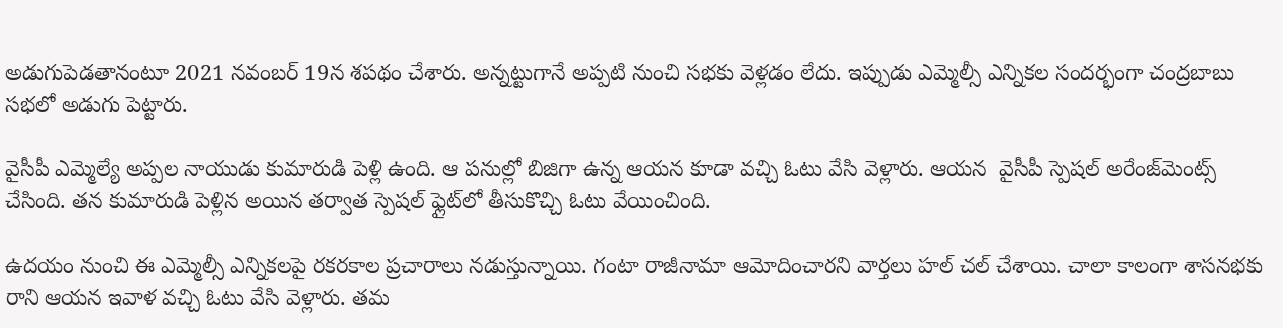అడుగుపెడతానంటూ 2021 నవంబర్‌ 19న శపథం చేశారు. అన్నట్టుగానే అప్పటి నుంచి సభకు వెళ్లడం లేదు. ఇప్పుడు ఎమ్మెల్సీ ఎన్నికల సందర్భంగా చంద్రబాబు సభలో అడుగు పెట్టారు.

వైసీపీ ఎమ్మెల్యే అప్పల నాయుడు కుమారుడి పెళ్లి ఉంది. ఆ పనుల్లో బిజిగా ఉన్న ఆయన కూడా వచ్చి ఓటు వేసి వెళ్లారు. ఆయన  వైసీపీ స్పెషల్ అరేంజ్‌మెంట్స్ చేసింది. తన కుమారుడి పెళ్లిన అయిన తర్వాత స్పెషల్ ఫ్లైట్‌లో తీసుకొచ్చి ఓటు వేయించింది.

ఉదయం నుంచి ఈ ఎమ్మెల్సీ ఎన్నికలపై రకరకాల ప్రచారాలు నడుస్తున్నాయి. గంటా రాజీనామా ఆమోదించారని వార్తలు హల్ చల్ చేశాయి. చాలా కాలంగా శాసనభకు రాని ఆయన ఇవాళ వచ్చి ఓటు వేసి వెళ్లారు. తమ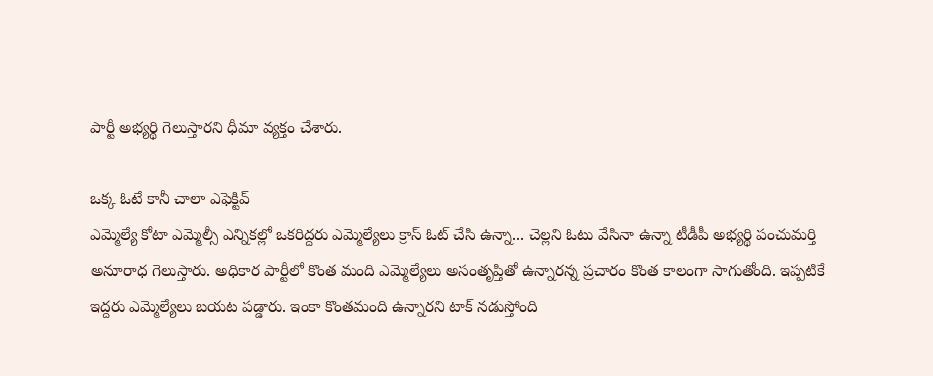పార్టీ అభ్యర్థి గెలుస్తారని ధీమా వ్యక్తం చేశారు.

ఒక్క ఓటే కానీ చాలా ఎఫెక్టివ్‌
ఎమ్మెల్యే కోటా ఎమ్మెల్సీ ఎన్నికల్లో ఒకరిద్దరు ఎమ్మెల్యేలు క్రాస్ ఓట్ చేసి ఉన్నా... చెల్లని ఓటు వేసినా ఉన్నా టీడీపీ అభ్యర్థి పంచుమర్తి అనూరాధ గెలుస్తారు. అధికార పార్టీలో కొంత మంది ఎమ్మెల్యేలు అసంతృప్తితో ఉన్నారన్న ప్రచారం కొంత కాలంగా సాగుతోంది. ఇప్పటికే ఇద్దరు ఎమ్మెల్యేలు బయట పడ్డారు. ఇంకా కొంతమంది ఉన్నారని టాక్ నడుస్తోంది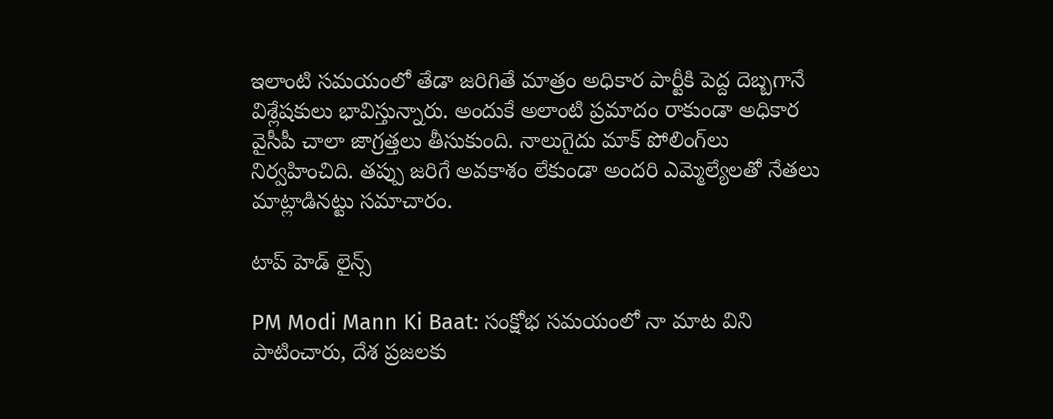ఇలాంటి సమయంలో తేడా జరిగితే మాత్రం అధికార పార్టీకి పెద్ద దెబ్బగానే విశ్లేషకులు భావిస్తున్నారు. అందుకే అలాంటి ప్రమాదం రాకుండా అధికార వైసీపీ చాలా జాగ్రత్తలు తీసుకుంది. నాలుగైదు మాక్ పోలింగ్‌లు నిర్వహించిది. తప్పు జరిగే అవకాశం లేకుండా అందరి ఎమ్మెల్యేలతో నేతలు మాట్లాడినట్టు సమాచారం.

టాప్ హెడ్ లైన్స్

PM Modi Mann Ki Baat: సంక్షోభ సమయంలో నా మాట విని పాటించారు, దేశ ప్రజలకు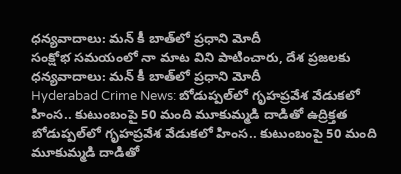ధన్యవాదాలు: మన్ కీ బాత్‌లో ప్రధాని మోదీ
సంక్షోభ సమయంలో నా మాట విని పాటించారు, దేశ ప్రజలకు ధన్యవాదాలు: మన్ కీ బాత్‌లో ప్రధాని మోదీ
Hyderabad Crime News: బోడుప్పల్‌లో గృహప్రవేశ వేడుకలో హింస.. కుటుంబంపై 50 మంది మూకుమ్మడి దాడితో ఉద్రిక్తత
బోడుప్పల్‌లో గృహప్రవేశ వేడుకలో హింస.. కుటుంబంపై 50 మంది మూకుమ్మడి దాడితో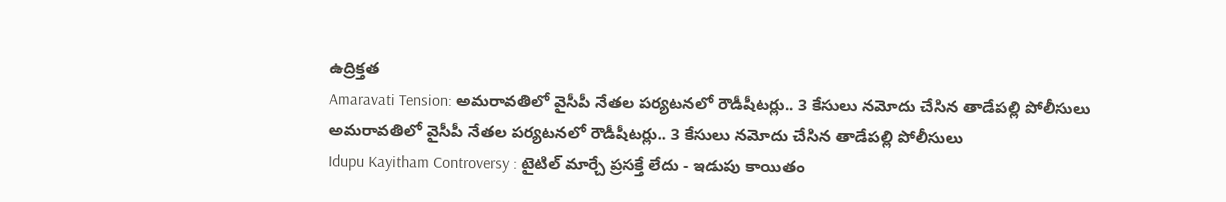ఉద్రిక్తత
Amaravati Tension: అమరావతిలో వైసీపీ నేతల పర్యటనలో రౌడీషీటర్లు.. 3 కేసులు నమోదు చేసిన తాడేపల్లి పోలీసులు
అమరావతిలో వైసీపీ నేతల పర్యటనలో రౌడీషీటర్లు.. 3 కేసులు నమోదు చేసిన తాడేపల్లి పోలీసులు
Idupu Kayitham Controversy : టైటిల్ మార్చే ప్రసక్తే లేదు - ఇడుపు కాయితం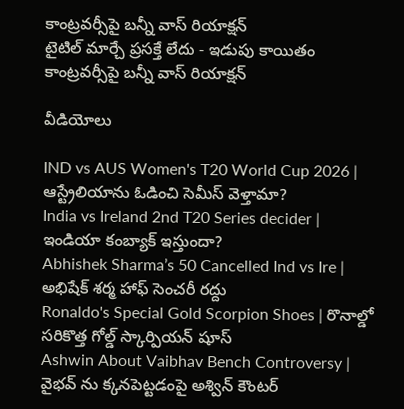కాంట్రవర్సీపై బన్నీ వాస్ రియాక్షన్
టైటిల్ మార్చే ప్రసక్తే లేదు - ఇడుపు కాయితం కాంట్రవర్సీపై బన్నీ వాస్ రియాక్షన్

వీడియోలు

IND vs AUS Women's T20 World Cup 2026 | ఆస్ట్రేలియాను ఓడించి సెమీస్ వెళ్తామా?
India vs Ireland 2nd T20 Series decider | ఇండియా కంబ్యాక్ ఇస్తుందా?
Abhishek Sharma’s 50 Cancelled Ind vs Ire | అభిషేక్ శర్మ హాఫ్ సెంచరీ రద్దు
Ronaldo's Special Gold Scorpion Shoes | రొనాల్డో సరికొత్త గోల్డ్ స్కార్పియన్ షూస్
Ashwin About Vaibhav Bench Controversy | వైభవ్ ను క్కనపెట్టడంపై అశ్విన్ కౌంటర్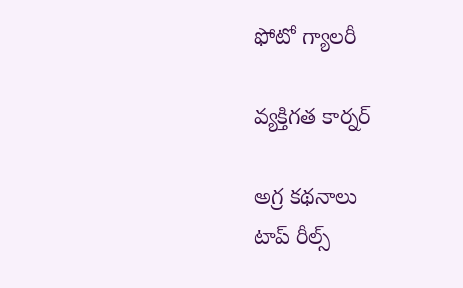ఫోటో గ్యాలరీ

వ్యక్తిగత కార్నర్

అగ్ర కథనాలు
టాప్ రీల్స్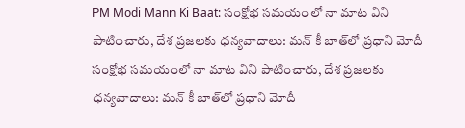PM Modi Mann Ki Baat: సంక్షోభ సమయంలో నా మాట విని పాటించారు, దేశ ప్రజలకు ధన్యవాదాలు: మన్ కీ బాత్‌లో ప్రధాని మోదీ
సంక్షోభ సమయంలో నా మాట విని పాటించారు, దేశ ప్రజలకు ధన్యవాదాలు: మన్ కీ బాత్‌లో ప్రధాని మోదీ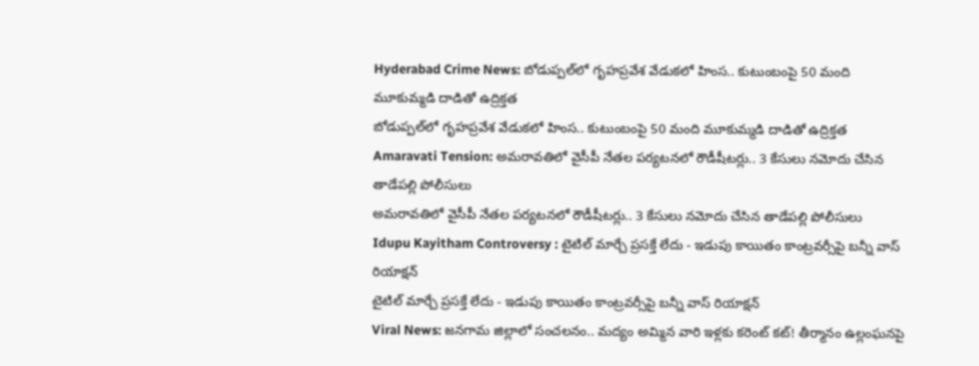Hyderabad Crime News: బోడుప్పల్‌లో గృహప్రవేశ వేడుకలో హింస.. కుటుంబంపై 50 మంది మూకుమ్మడి దాడితో ఉద్రిక్తత
బోడుప్పల్‌లో గృహప్రవేశ వేడుకలో హింస.. కుటుంబంపై 50 మంది మూకుమ్మడి దాడితో ఉద్రిక్తత
Amaravati Tension: అమరావతిలో వైసీపీ నేతల పర్యటనలో రౌడీషీటర్లు.. 3 కేసులు నమోదు చేసిన తాడేపల్లి పోలీసులు
అమరావతిలో వైసీపీ నేతల పర్యటనలో రౌడీషీటర్లు.. 3 కేసులు నమోదు చేసిన తాడేపల్లి పోలీసులు
Idupu Kayitham Controversy : టైటిల్ మార్చే ప్రసక్తే లేదు - ఇడుపు కాయితం కాంట్రవర్సీపై బన్నీ వాస్ రియాక్షన్
టైటిల్ మార్చే ప్రసక్తే లేదు - ఇడుపు కాయితం కాంట్రవర్సీపై బన్నీ వాస్ రియాక్షన్
Viral News: జనగామ జిల్లాలో సంచలనం.. మద్యం అమ్మిన వారి ఇళ్లకు కరెంట్ కట్! తీర్మానం ఉల్లంఘనపై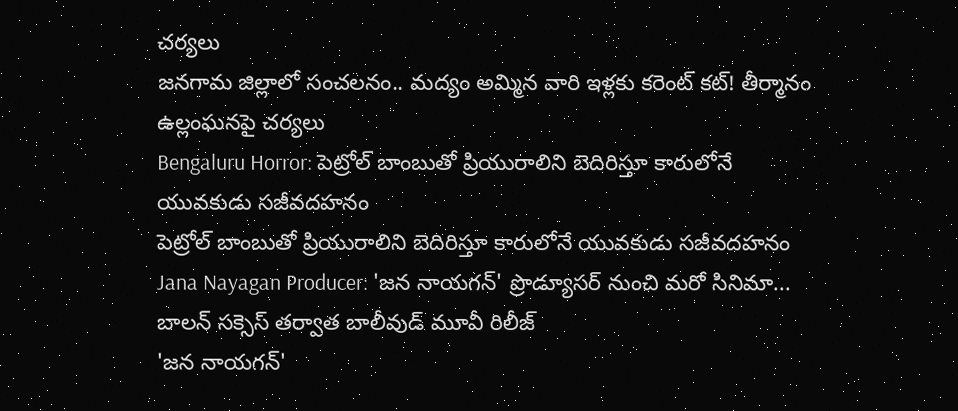చర్యలు
జనగామ జిల్లాలో సంచలనం.. మద్యం అమ్మిన వారి ఇళ్లకు కరెంట్ కట్! తీర్మానం ఉల్లంఘనపై చర్యలు
Bengaluru Horror: పెట్రోల్ బాంబుతో ప్రియురాలిని బెదిరిస్తూ కారులోనే యువకుడు సజీవదహనం
పెట్రోల్ బాంబుతో ప్రియురాలిని బెదిరిస్తూ కారులోనే యువకుడు సజీవదహనం
Jana Nayagan Producer: 'జన నాయగన్' ప్రొడ్యూసర్ నుంచి మరో సినిమా... బాలన్ సక్సెస్‌ తర్వాత బాలీవుడ్‌ మూవీ రిలీజ్
'జన నాయగన్'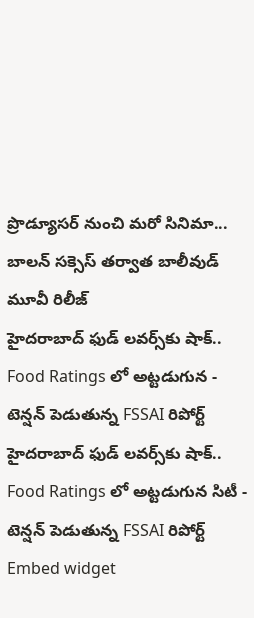ప్రొడ్యూసర్ నుంచి మరో సినిమా... బాలన్ సక్సెస్‌ తర్వాత బాలీవుడ్‌ మూవీ రిలీజ్
హైదరాబాద్ ఫుడ్ లవర్స్‌కు షాక్.. Food Ratings లో అట్టడుగున - టెన్షన్ పెడుతున్న FSSAI రిపోర్ట్
హైదరాబాద్ ఫుడ్ లవర్స్‌కు షాక్.. Food Ratings లో అట్టడుగున సిటీ - టెన్షన్ పెడుతున్న FSSAI రిపోర్ట్
Embed widget